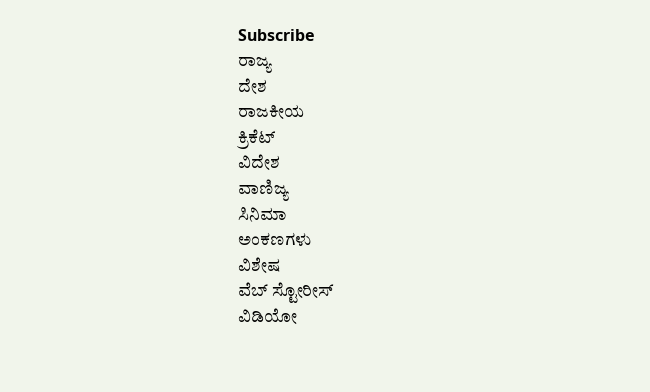Subscribe
ರಾಜ್ಯ
ದೇಶ
ರಾಜಕೀಯ
ಕ್ರಿಕೆಟ್
ವಿದೇಶ
ವಾಣಿಜ್ಯ
ಸಿನಿಮಾ
ಅಂಕಣಗಳು
ವಿಶೇಷ
ವೆಬ್ ಸ್ಟೋರೀಸ್
ವಿಡಿಯೋ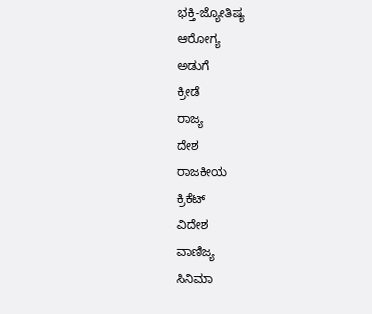ಭಕ್ತಿ-ಜ್ಯೋತಿಷ್ಯ
ಆರೋಗ್ಯ
ಅಡುಗೆ
ಕ್ರೀಡೆ
ರಾಜ್ಯ
ದೇಶ
ರಾಜಕೀಯ
ಕ್ರಿಕೆಟ್
ವಿದೇಶ
ವಾಣಿಜ್ಯ
ಸಿನಿಮಾ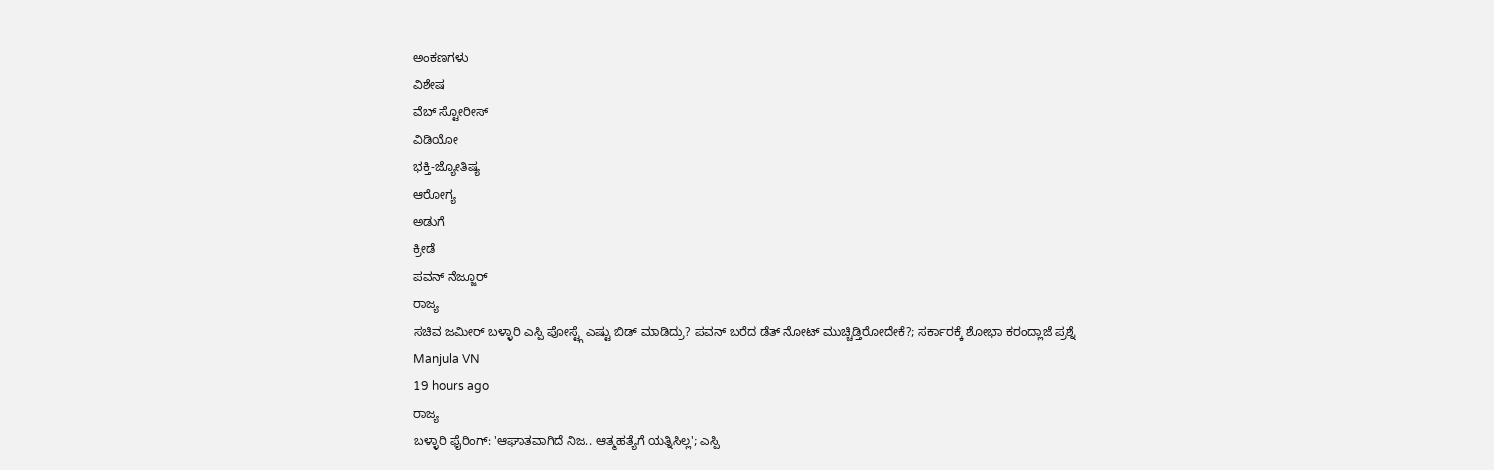ಅಂಕಣಗಳು
ವಿಶೇಷ
ವೆಬ್ ಸ್ಟೋರೀಸ್
ವಿಡಿಯೋ
ಭಕ್ತಿ-ಜ್ಯೋತಿಷ್ಯ
ಆರೋಗ್ಯ
ಅಡುಗೆ
ಕ್ರೀಡೆ
ಪವನ್ ನೆಜ್ಜೂರ್
ರಾಜ್ಯ
ಸಚಿವ ಜಮೀರ್ ಬಳ್ಳಾರಿ ಎಸ್ಪಿ ಪೋಸ್ಟ್ಗೆ ಎಷ್ಟು ಬಿಡ್ ಮಾಡಿದ್ರು? ಪವನ್ ಬರೆದ ಡೆತ್ ನೋಟ್ ಮುಚ್ಚಿಡ್ತಿರೋದೇಕೆ?; ಸರ್ಕಾರಕ್ಕೆ ಶೋಭಾ ಕರಂದ್ಲಾಜೆ ಪ್ರಶ್ನೆ
Manjula VN
19 hours ago
ರಾಜ್ಯ
ಬಳ್ಳಾರಿ ಫೈರಿಂಗ್: 'ಆಘಾತವಾಗಿದೆ ನಿಜ.. ಆತ್ಮಹತ್ಯೆಗೆ ಯತ್ನಿಸಿಲ್ಲ'; ಎಸ್ಪಿ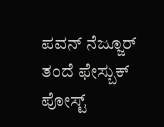ಪವನ್ ನೆಜ್ಜೂರ್ ತಂದೆ ಫೇಸ್ಬುಕ್ ಪೋಸ್ಟ್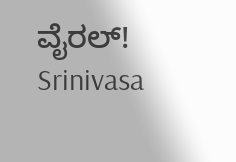ವೈರಲ್!
Srinivasa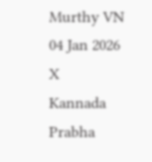Murthy VN
04 Jan 2026
X
Kannada Prabha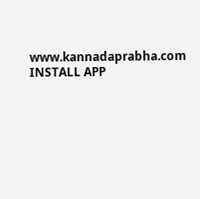www.kannadaprabha.com
INSTALL APP